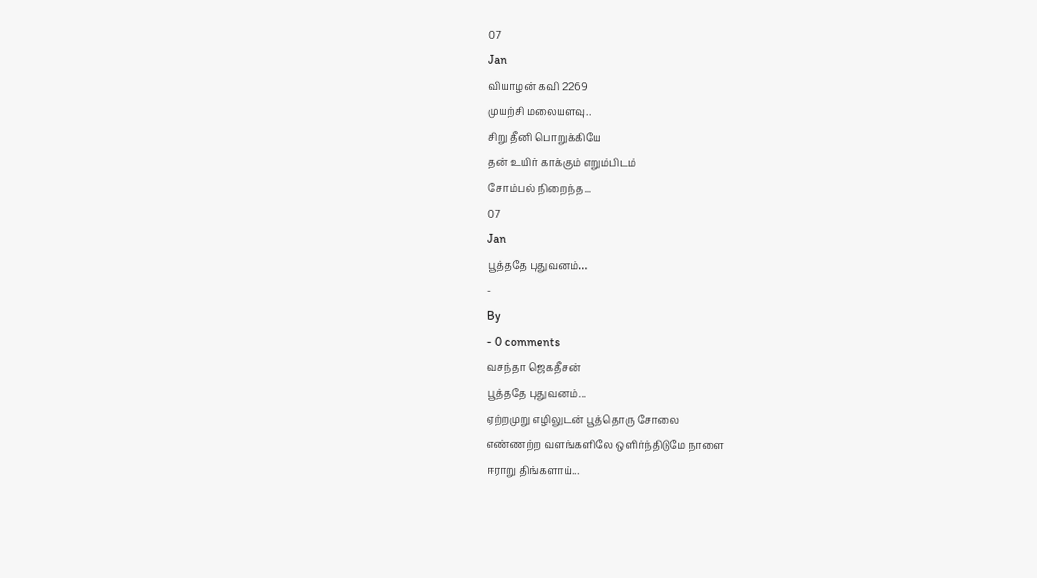07
Jan
வியாழன் கவி 2269
முயற்சி மலையளவு..
சிறு தீனி பொறுக்கியே
தன் உயிர் காக்கும் எறும்பிடம்
சோம்பல் நிறைந்த...
07
Jan
பூத்ததே புதுவனம்…
-
By
- 0 comments
வசந்தா ஜெகதீசன்
பூத்ததே புதுவனம்...
ஏற்றமுறு எழிலுடன் பூத்தொரு சோலை
எண்ணற்ற வளங்களிலே ஒளிர்ந்திடுமே நாளை
ஈராறு திங்களாய்...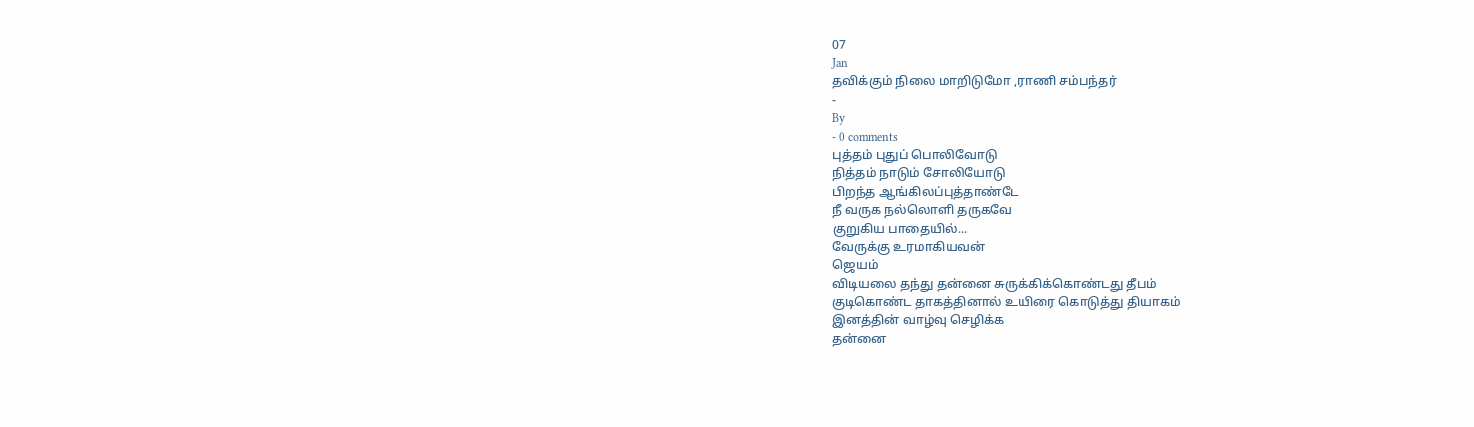07
Jan
தவிக்கும் நிலை மாறிடுமோ ,ராணி சம்பந்தர்
-
By
- 0 comments
புத்தம் புதுப் பொலிவோடு
நித்தம் நாடும் சோலியோடு
பிறந்த ஆங்கிலப்புத்தாண்டே
நீ வருக நல்லொளி தருகவே
குறுகிய பாதையில்...
வேருக்கு உரமாகியவன்
ஜெயம்
விடியலை தந்து தன்னை சுருக்கிக்கொண்டது தீபம்
குடிகொண்ட தாகத்தினால் உயிரை கொடுத்து தியாகம்
இனத்தின் வாழ்வு செழிக்க
தன்னை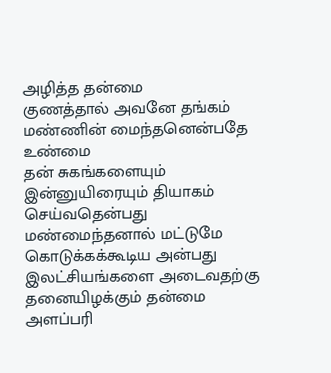அழித்த தன்மை
குணத்தால் அவனே தங்கம்
மண்ணின் மைந்தனென்பதே உண்மை
தன் சுகங்களையும் இன்னுயிரையும் தியாகம் செய்வதென்பது
மண்மைந்தனால் மட்டுமே கொடுக்கக்கூடிய அன்பது
இலட்சியங்களை அடைவதற்கு தனையிழக்கும் தன்மை அளப்பரி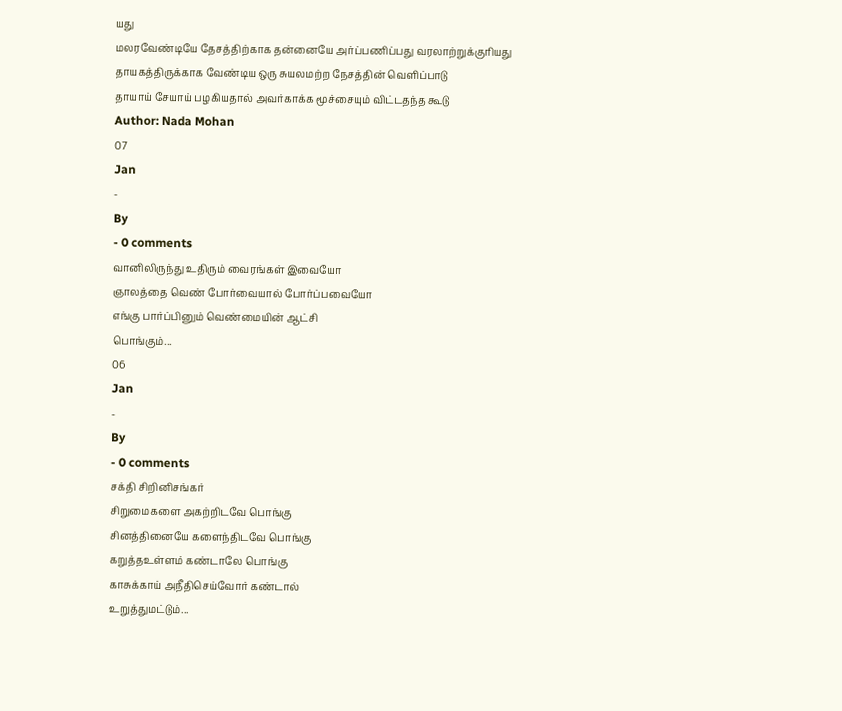யது
மலரவேண்டியே தேசத்திற்காக தன்னையே அர்ப்பணிப்பது வரலாற்றுக்குரியது
தாயகத்திருக்காக வேண்டிய ஒரு சுயலமற்ற நேசத்தின் வெளிப்பாடு
தாயாய் சேயாய் பழகியதால் அவர்காக்க மூச்சையும் விட்டதந்த கூடு
Author: Nada Mohan
07
Jan
-
By
- 0 comments
வானிலிருந்து உதிரும் வைரங்கள் இவையோ
ஞாலத்தை வெண் போர்வையால் போர்ப்பவையோ
எங்கு பார்ப்பினும் வெண்மையின் ஆட்சி
பொங்கும்...
06
Jan
-
By
- 0 comments
சக்தி சிறினிசங்கர்
சிறுமைகளை அகற்றிடவே பொங்கு
சினத்தினையே களைந்திடவே பொங்கு
கறுத்தஉள்ளம் கண்டாலே பொங்கு
காசுக்காய் அநீதிசெய்வோர் கண்டால்
உறுத்துமட்டும்...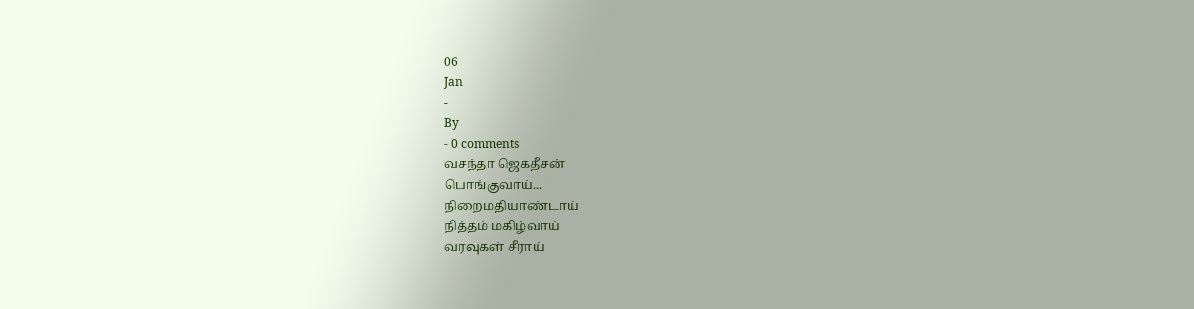06
Jan
-
By
- 0 comments
வசந்தா ஜெகதீசன்
பொங்குவாய்...
நிறைமதியாண்டாய்
நித்தம் மகிழ்வாய்
வரவுகள் சீராய்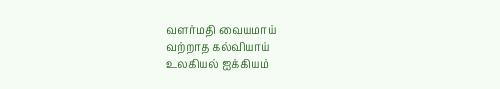வளர்மதி வையமாய்
வற்றாத கல்வியாய்
உலகியல் ஐக்கியம்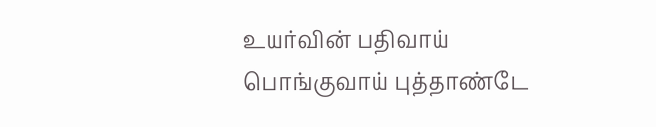உயர்வின் பதிவாய் பொங்குவாய் புத்தாண்டே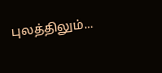புலத்திலும்...